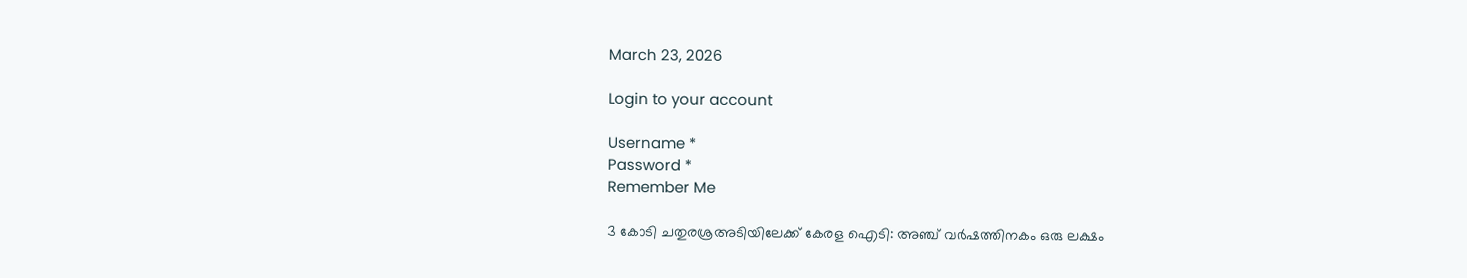March 23, 2026

Login to your account

Username *
Password *
Remember Me

3 കോടി ചതുരശ്രഅടിയിലേക്ക് കേരള ഐടി: അഞ്ച് വര്‍ഷത്തിനകം ഒരു ലക്ഷം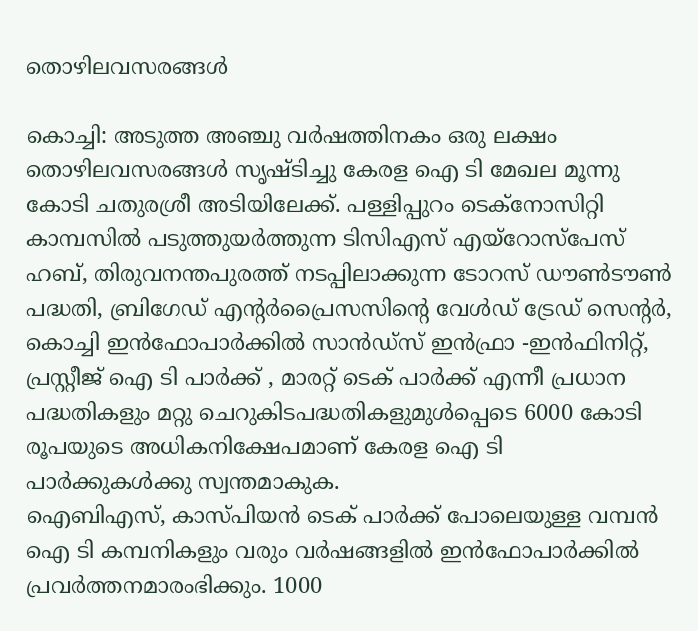തൊഴിലവസരങ്ങള്‍

കൊച്ചി: അടുത്ത അഞ്ചു വര്‍ഷത്തിനകം ഒരു ലക്ഷം തൊഴിലവസരങ്ങള്‍ സൃഷ്ടിച്ചു കേരള ഐ ടി മേഖല മൂന്നു കോടി ചതുരശ്രീ അടിയിലേക്ക്. പള്ളിപ്പുറം ടെക്നോസിറ്റി കാമ്പസില്‍ പടുത്തുയര്‍ത്തുന്ന ടിസിഎസ് എയ്റോസ്പേസ് ഹബ്, തിരുവനന്തപുരത്ത് നടപ്പിലാക്കുന്ന ടോറസ് ഡൗണ്‍ടൗണ്‍ പദ്ധതി, ബ്രിഗേഡ് എന്‍റര്‍പ്രൈസസിന്‍റെ വേള്‍ഡ് ട്രേഡ് സെന്‍റര്‍, കൊച്ചി ഇന്‍ഫോപാര്‍ക്കില്‍ സാന്‍ഡ്സ് ഇന്‍ഫ്രാ -ഇന്‍ഫിനിറ്റ്, പ്രസ്റ്റീജ് ഐ ടി പാര്‍ക്ക് , മാരറ്റ് ടെക് പാര്‍ക്ക് എന്നീ പ്രധാന പദ്ധതികളും മറ്റു ചെറുകിടപദ്ധതികളുമുള്‍പ്പെടെ 6000 കോടി രൂപയുടെ അധികനിക്ഷേപമാണ് കേരള ഐ ടി പാര്‍ക്കുകള്‍ക്കു സ്വന്തമാകുക.
ഐബിഎസ്, കാസ്പിയന്‍ ടെക് പാര്‍ക്ക് പോലെയുള്ള വമ്പന്‍ ഐ ടി കമ്പനികളും വരും വര്‍ഷങ്ങളില്‍ ഇന്‍ഫോപാര്‍ക്കില്‍ പ്രവര്‍ത്തനമാരംഭിക്കും. 1000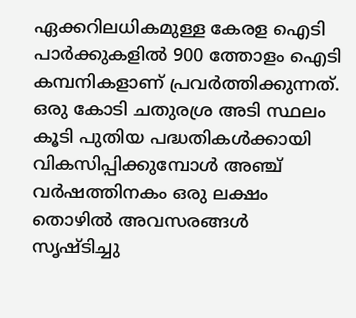ഏക്കറിലധികമുള്ള കേരള ഐടി പാര്‍ക്കുകളില്‍ 900 ത്തോളം ഐടി കമ്പനികളാണ് പ്രവര്‍ത്തിക്കുന്നത്. ഒരു കോടി ചതുരശ്ര അടി സ്ഥലം കൂടി പുതിയ പദ്ധതികള്‍ക്കായി വികസിപ്പിക്കുമ്പോള്‍ അഞ്ച് വര്‍ഷത്തിനകം ഒരു ലക്ഷം തൊഴില്‍ അവസരങ്ങള്‍ സൃഷ്ടിച്ചു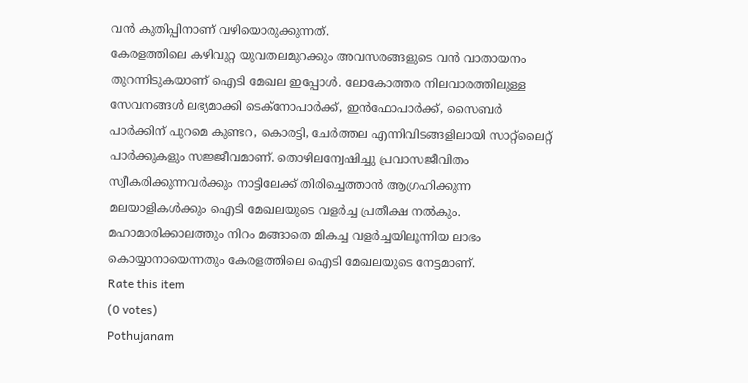വന്‍ കുതിപ്പിനാണ് വഴിയൊരുക്കുന്നത്.
കേരളത്തിലെ കഴിവുറ്റ യുവതലമുറക്കും അവസരങ്ങളുടെ വന്‍ വാതായനം തുറന്നിടുകയാണ് ഐടി മേഖല ഇപ്പോള്‍. ലോകോത്തര നിലവാരത്തിലുള്ള സേവനങ്ങള്‍ ലഭ്യമാക്കി ടെക്നോപാര്‍ക്ക്, ഇന്‍ഫോപാര്‍ക്ക്, സൈബര്‍ പാര്‍ക്കിന് പുറമെ കുണ്ടറ, കൊരട്ടി, ചേര്‍ത്തല എന്നിവിടങ്ങളിലായി സാറ്റ്ലൈറ്റ് പാര്‍ക്കുകളും സജ്ജീവമാണ്. തൊഴിലന്വേഷിച്ചു പ്രവാസജീവിതം സ്വീകരിക്കുന്നവര്‍ക്കും നാട്ടിലേക്ക് തിരിച്ചെത്താന്‍ ആഗ്രഹിക്കുന്ന മലയാളികള്‍ക്കും ഐടി മേഖലയുടെ വളര്‍ച്ച പ്രതീക്ഷ നല്‍കും. മഹാമാരിക്കാലത്തും നിറം മങ്ങാതെ മികച്ച വളര്‍ച്ചയിലൂന്നിയ ലാഭം കൊയ്യാനായെന്നതും കേരളത്തിലെ ഐടി മേഖലയുടെ നേട്ടമാണ്.
Rate this item
(0 votes)
Pothujanam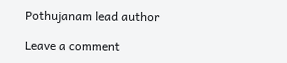Pothujanam lead author

Leave a comment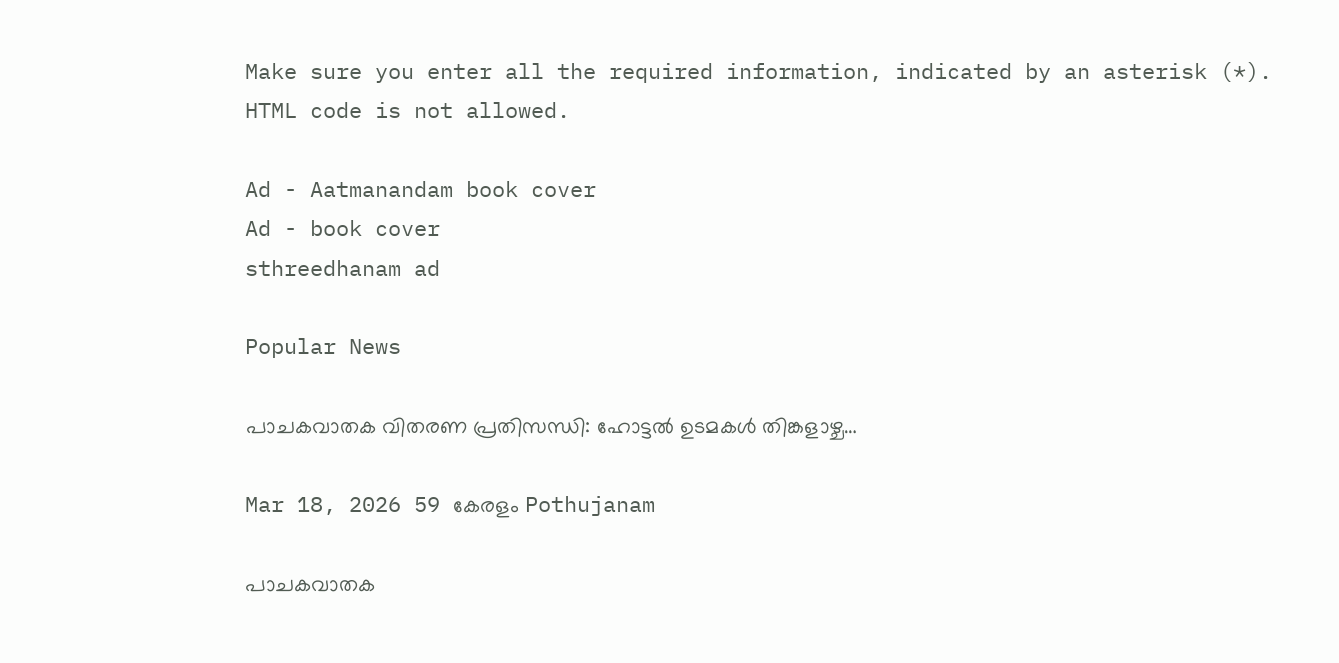Make sure you enter all the required information, indicated by an asterisk (*). HTML code is not allowed.

Ad - Aatmanandam book cover
Ad - book cover
sthreedhanam ad

Popular News

പാചകവാതക വിതരണ പ്രതിസന്ധി: ഹോട്ടൽ ഉടമകൾ തിങ്കളാഴ്ച…

Mar 18, 2026 59 കേരളം Pothujanam

പാചകവാതക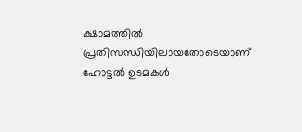ക്ഷാമത്തിൽ പ്രതിസന്ധിയിലായതോടെയാണ് ഹോട്ടൽ ഉടമകൾ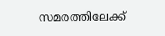സമരത്തിലേക്ക്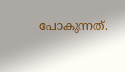പോകുന്നത്.